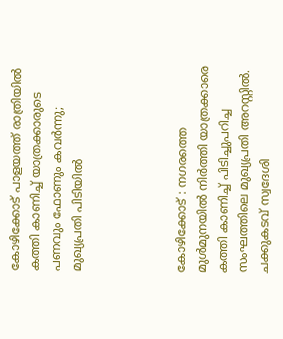കോഴിക്കോട് പാളയത്ത് രാത്രിയിൽ കത്തി കാണിച്ച് യാത്രക്കാരുടെ പണവും ഫോണും കവർന്നു; മുഖ്യപ്രതി പിടിയിൽ




കോഴിക്കോട് : നഗരത്തെ മുൾമുനയിൽ നിർത്തി യാത്രക്കാരെ കത്തി കാണിച്ച് പിടിച്ചുപറിച്ച സംഘത്തിലെ മുഖ്യപ്രതി അറസ്റ്റിൽ. ചക്കുകടവ് സ്വദേശി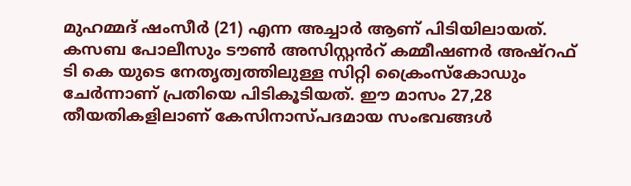മുഹമ്മദ് ഷംസീർ (21) എന്ന അച്ചാർ ആണ് പിടിയിലായത്. കസബ പോലീസും ടൗൺ അസിസ്റ്റൻറ് കമ്മീഷണർ അഷ്റഫ് ടി കെ യുടെ നേതൃത്വത്തിലുള്ള സിറ്റി ക്രൈംസ്കോഡും ചേർന്നാണ് പ്രതിയെ പിടികൂടിയത്. ഈ മാസം 27,28 തീയതികളിലാണ് കേസിനാസ്‌പദമായ സംഭവങ്ങൾ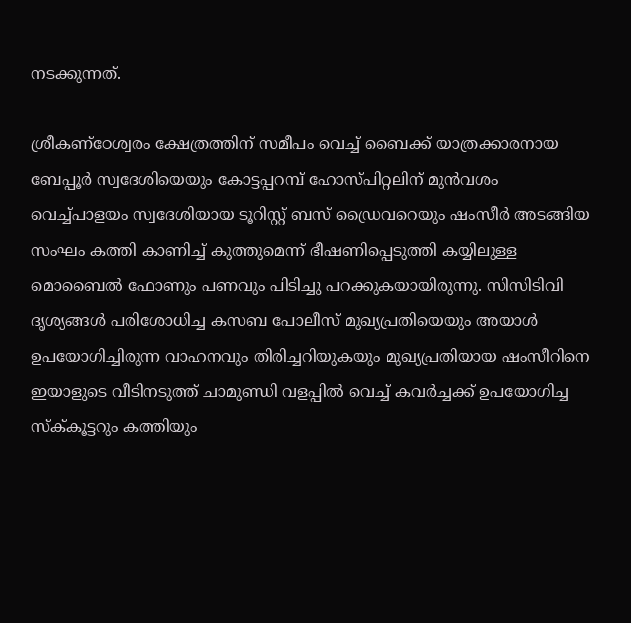നടക്കുന്നത്.

ശ്രീകണ്ഠേശ്വരം ക്ഷേത്രത്തിന് സമീപം വെച്ച് ബൈക്ക് യാത്രക്കാരനായ ബേപ്പൂർ സ്വദേശിയെയും കോട്ടപ്പറമ്പ് ഹോസ്പിറ്റലിന് മുൻവശം വെച്ച്പാളയം സ്വദേശിയായ ടൂറിസ്റ്റ് ബസ് ഡ്രൈവറെയും ഷംസീർ അടങ്ങിയ സംഘം കത്തി കാണിച്ച് കുത്തുമെന്ന് ഭീഷണിപ്പെടുത്തി കയ്യിലുള്ള മൊബൈൽ ഫോണും പണവും പിടിച്ചു പറക്കുകയായിരുന്നു. സിസിടിവി ദൃശ്യങ്ങൾ പരിശോധിച്ച കസബ പോലീസ് മുഖ്യപ്രതിയെയും അയാൾ ഉപയോഗിച്ചിരുന്ന വാഹനവും തിരിച്ചറിയുകയും മുഖ്യപ്രതിയായ ഷംസീറിനെ ഇയാളുടെ വീടിനടുത്ത് ചാമുണ്ഡി വളപ്പിൽ വെച്ച് കവർച്ചക്ക് ഉപയോഗിച്ച സ്ക്‌കൂട്ടറും കത്തിയും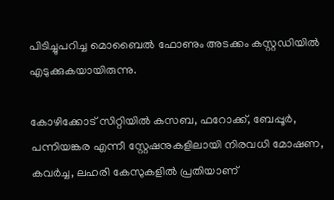പിടിച്ചുപറിച്ച മൊബൈൽ ഫോണും അടക്കം കസ്റ്റഡിയിൽ എടുക്കുകയായിരുന്നു.

കോഴിക്കോട് സിറ്റിയിൽ കസബ, ഫറോക്ക്, ബേപ്പൂർ, പന്നിയങ്കര എന്നീ സ്റ്റേഷനുകളിലായി നിരവധി മോഷണ, കവർച്ച, ലഹരി കേസുകളിൽ പ്രതിയാണ്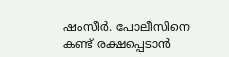ഷംസീർ. പോലീസിനെ കണ്ട് രക്ഷപ്പെടാൻ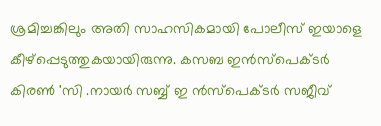ശ്രമിച്ചങ്കിലും അതി സാഹസികമായി പോലീസ് ഇയാളെ കീഴ്പ്പെടുത്തുകയായിരുന്നു. കസബ ഇൻസ്പെക്ടർ കിരൺ 'സി .നായർ സബ്ബ് ഇ ൻസ്പെക്ടർ സജീവ്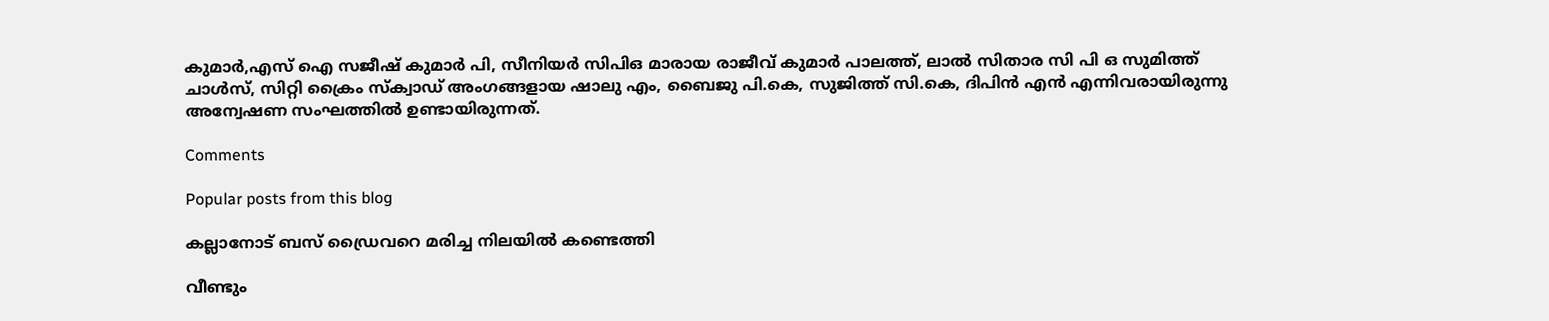കുമാർ,എസ് ഐ സജീഷ് കുമാർ പി, സീനിയർ സിപിഒ മാരായ രാജീവ് കുമാർ പാലത്ത്, ലാൽ സിതാര സി പി ഒ സുമിത്ത് ചാൾസ്, സിറ്റി ക്രൈം സ്ക്വാഡ് അംഗങ്ങളായ ഷാലു എം, ബൈജു പി.കെ, സുജിത്ത് സി.കെ, ദിപിൻ എൻ എന്നിവരായിരുന്നു അന്വേഷണ സംഘത്തിൽ ഉണ്ടായിരുന്നത്.

Comments

Popular posts from this blog

കല്ലാനോട് ബസ് ഡ്രൈവറെ മരിച്ച നിലയിൽ കണ്ടെത്തി

വീണ്ടും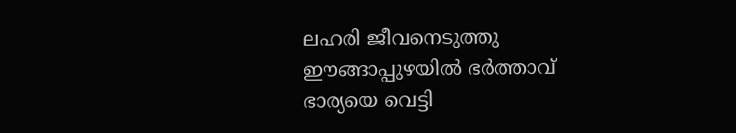ലഹരി ജീവനെടുത്തു ഈങ്ങാപ്പുഴയിൽ ഭർത്താവ് ഭാര്യയെ വെട്ടി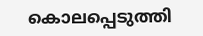കൊലപ്പെടുത്തി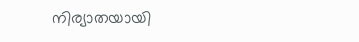നിര്യാതയായി